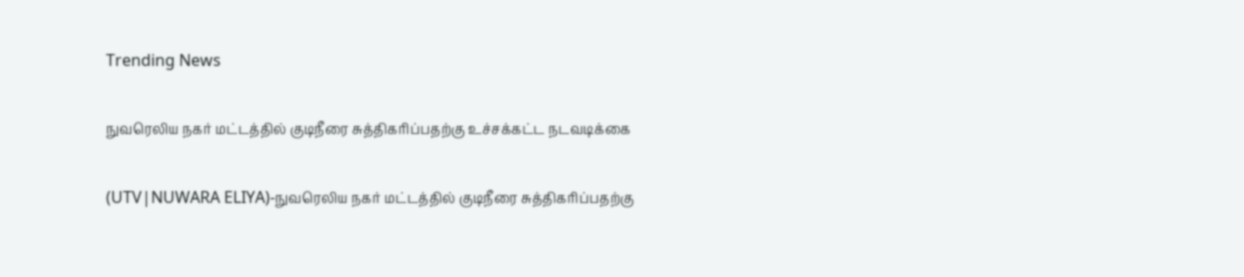Trending News

நுவரெலிய நகர் மட்டத்தில் குடிநீரை சுத்திகரிப்பதற்கு உச்சக்கட்ட நடவடிக்கை

(UTV|NUWARA ELIYA)-நுவரெலிய நகர் மட்டத்தில் குடிநீரை சுத்திகரிப்பதற்கு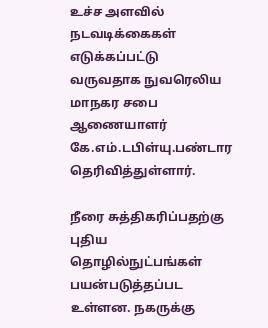உச்ச அளவில் நடவடிக்கைகள் எடுக்கப்பட்டு வருவதாக நுவரெலிய மாநகர சபை ஆணையாளர் கே.எம்.டபிள்யு.பண்டார தெரிவித்துள்ளார்.

நீரை சுத்திகரிப்பதற்கு புதிய தொழில்நுட்பங்கள் பயன்படுத்தப்பட உள்ளன. நகருக்கு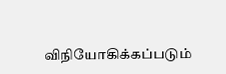விநியோகிக்கப்படும்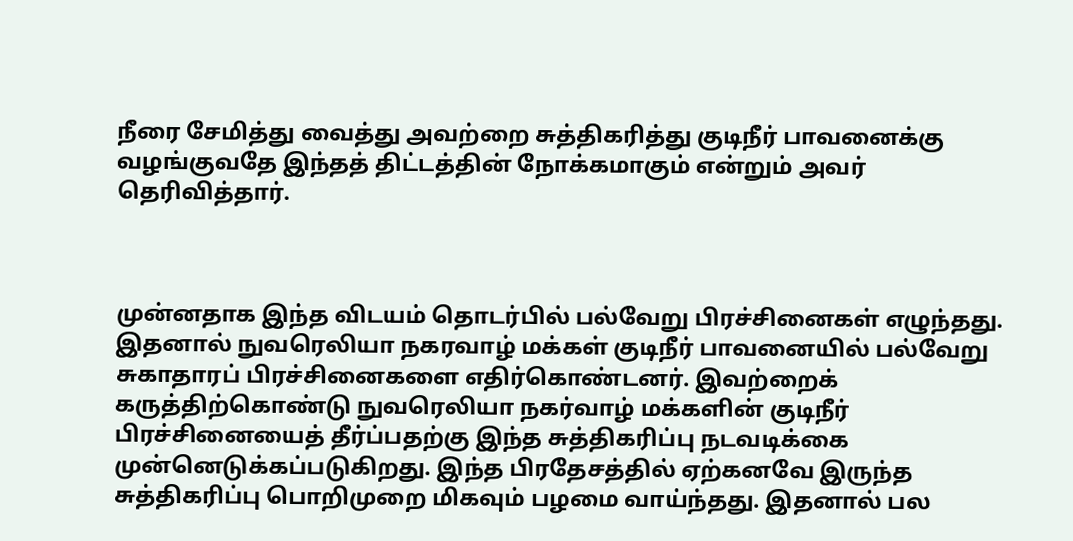நீரை சேமித்து வைத்து அவற்றை சுத்திகரித்து குடிநீர் பாவனைக்கு வழங்குவதே இந்தத் திட்டத்தின் நோக்கமாகும் என்றும் அவர் தெரிவித்தார்.



முன்னதாக இந்த விடயம் தொடர்பில் பல்வேறு பிரச்சினைகள் எழுந்தது. இதனால் நுவரெலியா நகரவாழ் மக்கள் குடிநீர் பாவனையில் பல்வேறு சுகாதாரப் பிரச்சினைகளை எதிர்கொண்டனர். இவற்றைக் கருத்திற்கொண்டு நுவரெலியா நகர்வாழ் மக்களின் குடிநீர் பிரச்சினையைத் தீர்ப்பதற்கு இந்த சுத்திகரிப்பு நடவடிக்கை முன்னெடுக்கப்படுகிறது. இந்த பிரதேசத்தில் ஏற்கனவே இருந்த சுத்திகரிப்பு பொறிமுறை மிகவும் பழமை வாய்ந்தது. இதனால் பல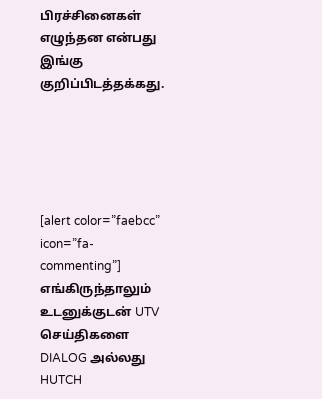பிரச்சினைகள் எழுந்தன என்பது இங்கு குறிப்பிடத்தக்கது.





[alert color=”faebcc” icon=”fa-commenting”] எங்கிருந்தாலும் உடனுக்குடன் UTV செய்திகளை DIALOG அல்லது HUTCH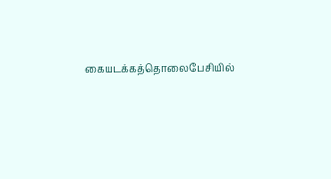கையடக்கத்தொலைபேசியில்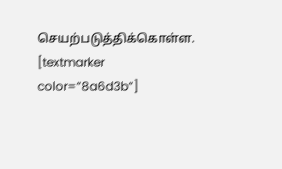செயற்படுத்திக்கொள்ள. [textmarker color=”8a6d3b”]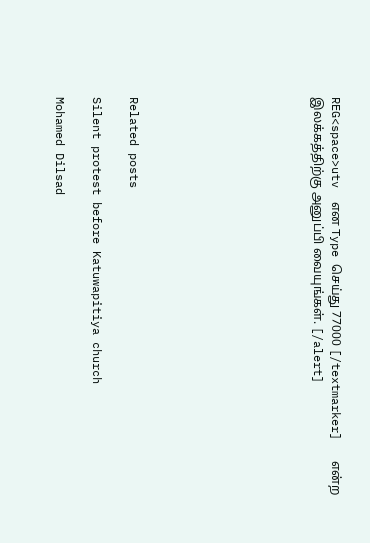REG<space>utv  என Type செய்து 77000 [/textmarker]   என்ற இலக்கத்திற்கு அனுப்பி வையுங்கள். [/alert]









Related posts

Silent protest before Katuwapitiya church

Mohamed Dilsad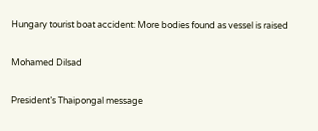Hungary tourist boat accident: More bodies found as vessel is raised

Mohamed Dilsad

President’s Thaipongal message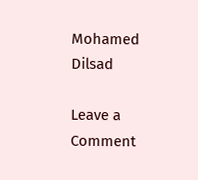Mohamed Dilsad

Leave a Comment